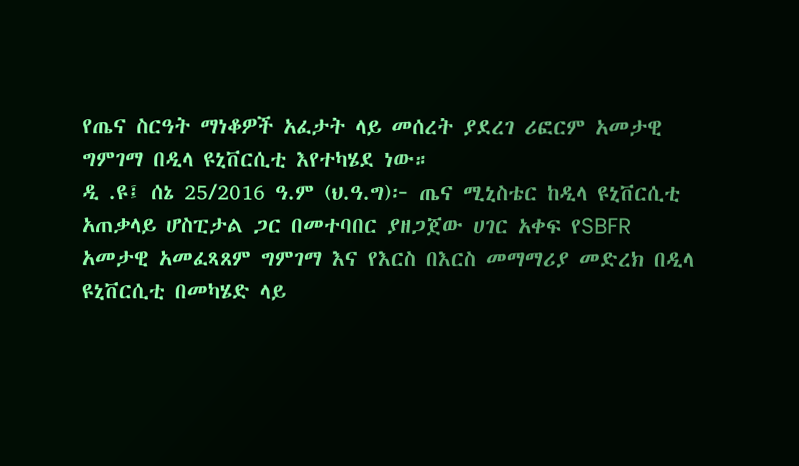የጤና ስርዓት ማነቆዎች አፈታት ላይ መሰረት ያደረገ ሪፎርም አመታዊ ግምገማ በዲላ ዩኒቨርሲቲ እየተካሄደ ነው።
ዲ .ዩ፤ ሰኔ 25/2016 ዓ.ም (ህ.ዓ.ግ)፦ ጤና ሚኒስቴር ከዲላ ዩኒቨርሲቲ አጠቃላይ ሆስፒታል ጋር በመተባበር ያዘጋጀው ሀገር አቀፍ የSBFR አመታዊ አመፈጻጸም ግምገማ እና የእርስ በእርስ መማማሪያ መድረክ በዲላ ዩኒቨርሲቲ በመካሄድ ላይ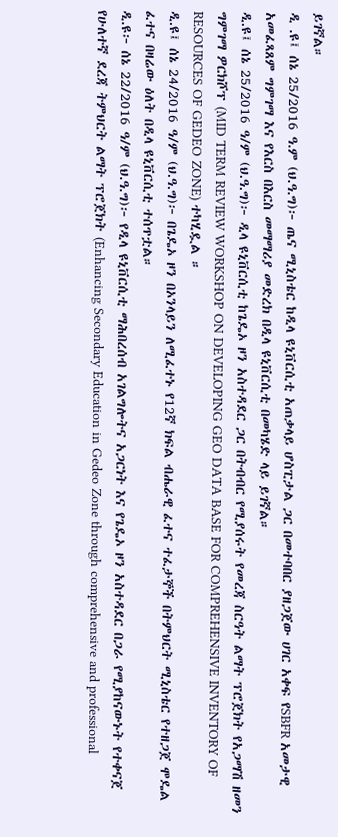ይገኛል።
ዲ .ዩ፤ ሰኔ 25/2016 ዓ.ም (ህ.ዓ.ግ)፦ ጤና ሚኒስቴር ከዲላ ዩኒቨርሲቲ አጠቃላይ ሆስፒታል ጋር በመተባበር ያዘጋጀው ሀገር አቀፍ የSBFR አመታዊ አመፈጻጸም ግምገማ እና የእርስ በእርስ መማማሪያ መድረክ በዲላ ዩኒቨርሲቲ በመካሄድ ላይ ይገኛል።
ዲ.ዩ፤ ሰኔ 25/2016 ዓ/ም (ህ.ዓ.ግ)፦ ዲላ ዩኒቨርሲቲ ከጌዴኦ ዞን አስተዳደር ጋር በትብብር የሚያሰሩት የመረጃ ስርዓት ልማት ፕሮጀክት የአጋማሽ ዘመን ግምገማ ዎርክሾፕ (MID TERM REVIEW WORKSHOP ON DEVELOPING GEO DATA BASE FOR COMPREHENSIVE INVENTORY OF RESOURCES OF GEDEO ZONE) ተካሂዷል ።
ዲ.ዩ፤ ሰኔ 24/2016 ዓ/ም (ህ.ዓ.ግ)፦ በጌዴኦ ዞን በኦንላይን ለሚፈተኑ የ12ኛ ክፍል ብሔራዊ ፈተና ተፈታኞች በትምህርት ሚኒስቴር የተዘጋጀ ሞዴል ፈተና በዛሬው ዕለት በዲላ ዩኒቨርሲቲ ተሰጥቷል።
ዲ.ዩ፦ ሰኔ 22/2016 ዓ/ም (ህ.ዓ.ግ)፦ የዲላ ዩኒቨርሲቲ ማሕበረሰብ አገልግሎትና አጋርነት እና የጌዴኦ ዞን አስተዳደር በጋራ የሚያከናውኑት የተቀናጀ የሁለተኛ ደረጃ ትምህርት ልማት ፕሮጀክት (Enhancing Secondary Education in Gedeo Zone through comprehensive and professional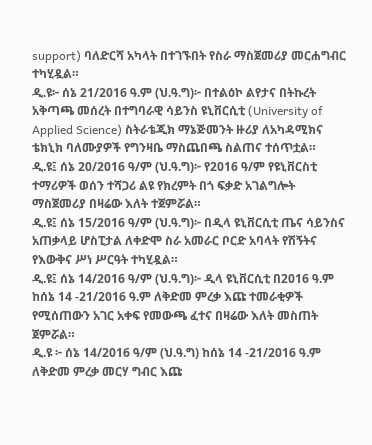support) ባለድርሻ አካላት በተገኙበት የስራ ማስጀመሪያ መርሐግብር ተካሂዷል።
ዲ.ዩ፦ ሰኔ 21/2016 ዓ.ም (ህ.ዓ.ግ)፦ በተልዕኮ ልየታና በትኩረት አቅጣጫ መሰረት በተግባራዊ ሳይንስ ዩኒቨርሲቲ (University of Applied Science) ስትራቴጂክ ማኔጅመንት ዙሪያ ለአካዳሚክና ቴክኒክ ባለሙያዎች የግንዛቤ ማስጨበጫ ስልጠና ተሰጥቷል።
ዲ.ዩ፤ ሰኔ 20/2016 ዓ/ም (ህ.ዓ.ግ)፦ የ2016 ዓ/ም የዩኒቨርስቲ ተማሪዎች ወሰን ተሻጋሪ ልዩ የክረምት በጎ ፍቃድ አገልግሎት ማስጀመሪያ በዛሬው እለት ተጀምሯል።
ዲ.ዩ፤ ሰኔ 15/2016 ዓ/ም (ህ.ዓ.ግ)፦ በዲላ ዩኒቨርሲቲ ጤና ሳይንስና አጠቃላይ ሆስፒታል ለቀድሞ ስራ አመራር ቦርድ አባላት የሽኝትና የእውቅና ሥነ ሥርዓት ተካሂዷል።
ዲ.ዩ፤ ሰኔ 14/2016 ዓ/ም (ህ.ዓ.ግ)፦ ዲላ ዩኒቨርሲቲ በ2016 ዓ.ም ከሰኔ 14 -21/2016 ዓ.ም ለቅድመ ምረቃ እጩ ተመራቂዎች የሚሰጠውን አገር አቀፍ የመውጫ ፈተና በዛሬው እለት መስጠት ጀምሯል።
ዲ.ዩ ፦ ሰኔ 14/2016 ዓ/ም (ህ.ዓ.ግ) ከሰኔ 14 -21/2016 ዓ.ም ለቅድመ ምረቃ መርሃ ግብር እጩ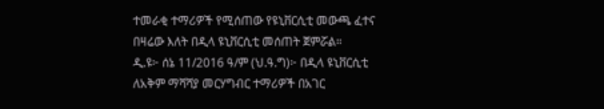ተመራቂ ተማሪዎች የሚሰጠው የዩኒቨርሲቲ መውጫ ፈተና በዛሬው እለት በዲላ ዩኒቨርሲቲ መሰጠት ጀምሯል።
ዲ.ዩ፦ ሰኔ 11/2016 ዓ/ም (ህ.ዓ.ግ)፦ በዲላ ዩኒቨርሲቲ ለአቅም ማሻሻያ መርሃግብር ተማሪዎች በአገር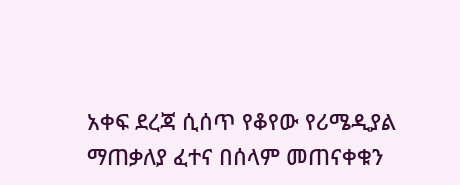አቀፍ ደረጃ ሲሰጥ የቆየው የሪሜዲያል ማጠቃለያ ፈተና በሰላም መጠናቀቁን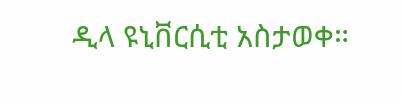ዲላ ዩኒቨርሲቲ አስታወቀ።